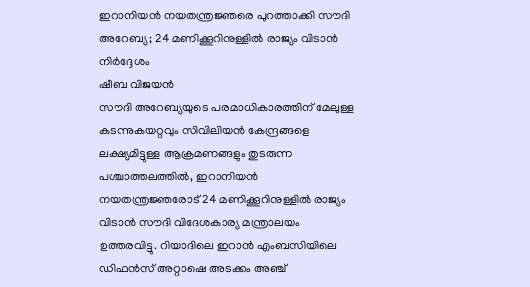ഇറാനിയൻ നയതന്ത്രജ്ഞരെ പുറത്താക്കി സൗദി അറേബ്യ; 24 മണിക്കൂറിനുള്ളിൽ രാജ്യം വിടാൻ നിർദ്ദേശം
ഷീബ വിജയൻ
സൗദി അറേബ്യയുടെ പരമാധികാരത്തിന് മേലുള്ള കടന്നുകയറ്റവും സിവിലിയൻ കേന്ദ്രങ്ങളെ ലക്ഷ്യമിട്ടുള്ള ആക്രമണങ്ങളും തുടരുന്ന പശ്ചാത്തലത്തിൽ, ഇറാനിയൻ നയതന്ത്രജ്ഞരോട് 24 മണിക്കൂറിനുള്ളിൽ രാജ്യം വിടാൻ സൗദി വിദേശകാര്യ മന്ത്രാലയം ഉത്തരവിട്ടു. റിയാദിലെ ഇറാൻ എംബസിയിലെ ഡിഫൻസ് അറ്റാഷെ അടക്കം അഞ്ച്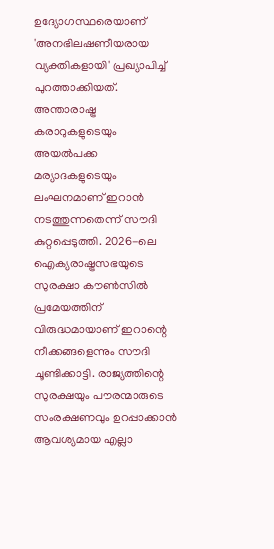ഉദ്യോഗസ്ഥരെയാണ് 'അനഭിലഷണീയരായ വ്യക്തികളായി' പ്രഖ്യാപിച്ച് പുറത്താക്കിയത്.
അന്താരാഷ്ട്ര കരാറുകളുടെയും അയൽപക്ക മര്യാദകളുടെയും ലംഘനമാണ് ഇറാൻ നടത്തുന്നതെന്ന് സൗദി കുറ്റപ്പെടുത്തി. 2026-ലെ ഐക്യരാഷ്ട്രസഭയുടെ സുരക്ഷാ കൗൺസിൽ പ്രമേയത്തിന് വിരുദ്ധമായാണ് ഇറാന്റെ നീക്കങ്ങളെന്നും സൗദി ചൂണ്ടിക്കാട്ടി. രാജ്യത്തിന്റെ സുരക്ഷയും പൗരന്മാരുടെ സംരക്ഷണവും ഉറപ്പാക്കാൻ ആവശ്യമായ എല്ലാ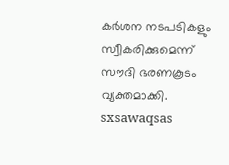കർശന നടപടികളും സ്വീകരിക്കുമെന്ന് സൗദി ഭരണകൂടം വ്യക്തമാക്കി.
sxsawaqsas